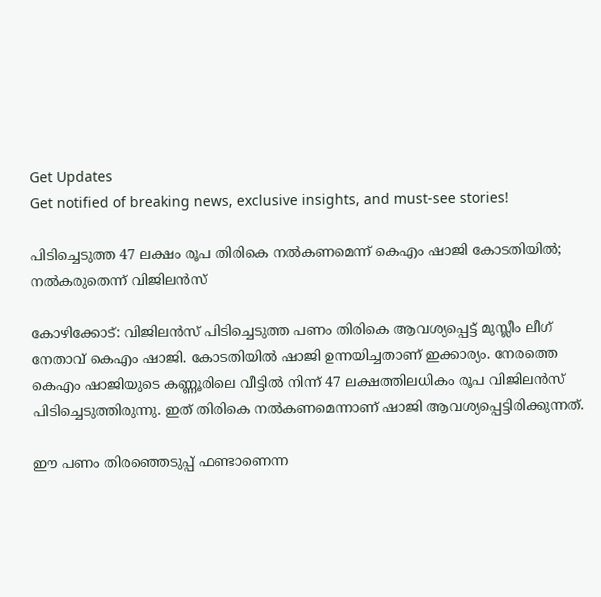Get Updates
Get notified of breaking news, exclusive insights, and must-see stories!

പിടിച്ചെടുത്ത 47 ലക്ഷം രൂപ തിരികെ നല്‍കണമെന്ന് കെഎം ഷാജി കോടതിയില്‍; നല്‍കരുതെന്ന് വിജിലന്‍സ്

കോഴിക്കോട്: വിജിലന്‍സ് പിടിച്ചെടുത്ത പണം തിരികെ ആവശ്യപ്പെട്ട് മുസ്ലീം ലീഗ് നേതാവ് കെഎം ഷാജി. കോടതിയില്‍ ഷാജി ഉന്നയിച്ചതാണ് ഇക്കാര്യം. നേരത്തെ കെഎം ഷാജിയുടെ കണ്ണൂരിലെ വീട്ടില്‍ നിന്ന് 47 ലക്ഷത്തിലധികം രൂപ വിജിലന്‍സ് പിടിച്ചെടുത്തിരുന്നു. ഇത് തിരികെ നല്‍കണമെന്നാണ് ഷാജി ആവശ്യപ്പെട്ടിരിക്കുന്നത്.

ഈ പണം തിരഞ്ഞെടുപ്പ് ഫണ്ടാണെന്ന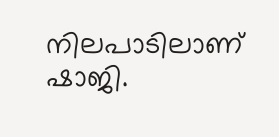നിലപാടിലാണ് ഷാജി.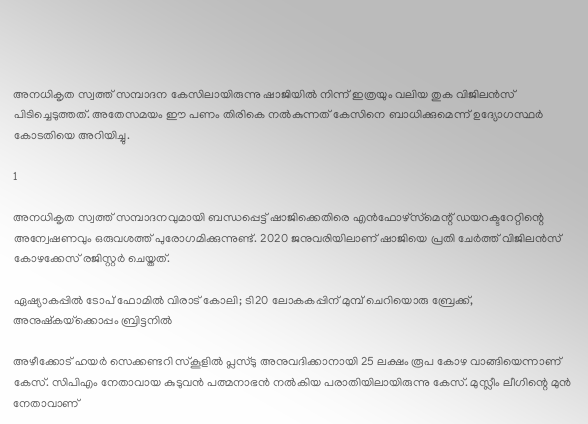അനധികൃത സ്വത്ത് സമ്പാദന കേസിലായിരുന്നു ഷാജിയില്‍ നിന്ന് ഇത്രയും വലിയ തുക വിജിലന്‍സ് പിടിച്ചെടുത്തത്. അതേസമയം ഈ പണം തിരികെ നല്‍കുന്നത് കേസിനെ ബാധിക്കുമെന്ന് ഉദ്യോഗസ്ഥര്‍ കോടതിയെ അറിയിച്ചു.

1

അനധികൃത സ്വത്ത് സമ്പാദനവുമായി ബന്ധപ്പെട്ട് ഷാജിക്കെതിരെ എന്‍ഫോഴ്‌സ്‌മെന്റ് ഡയറക്ടറേറ്റിന്റെ അന്വേഷണവും ഒരുവശത്ത് പുരോഗമിക്കുന്നുണ്ട്. 2020 ജനുവരിയിലാണ് ഷാജിയെ പ്രതി ചേര്‍ത്ത് വിജിലന്‍സ് കോഴക്കേസ് രജിസ്റ്റര്‍ ചെയ്തത്.

ഏഷ്യാകപ്പില്‍ ടോപ് ഫോമില്‍ വിരാട് കോലി; ടി20 ലോകകപ്പിന് മുമ്പ് ചെറിയൊരു ബ്രേക്ക്, അനുഷ്‌കയ്‌ക്കൊപ്പം ബ്രിട്ടനില്‍

അഴീക്കോട് ഹയര്‍ സെക്കണ്ടറി സ്‌കൂളില്‍ പ്ലസ്ടു അനുവദിക്കാനായി 25 ലക്ഷം രൂപ കോഴ വാങ്ങിയെന്നാണ് കേസ്. സിപിഎം നേതാവായ കുടുവന്‍ പത്മനാഭന്‍ നല്‍കിയ പരാതിയിലായിരുന്നു കേസ്. മുസ്ലീം ലീഗിന്റെ മുന്‍ നേതാവാണ്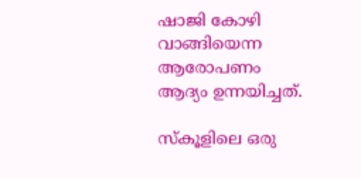ഷാജി കോഴി വാങ്ങിയെന്ന ആരോപണം ആദ്യം ഉന്നയിച്ചത്.

സ്‌കൂളിലെ ഒരു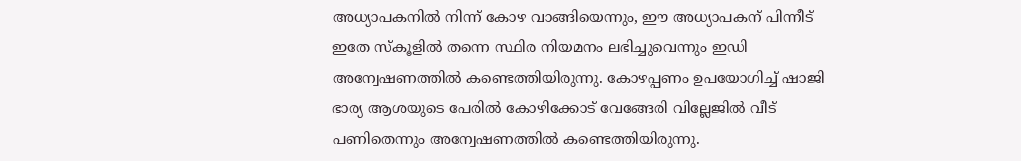അധ്യാപകനില്‍ നിന്ന് കോഴ വാങ്ങിയെന്നും, ഈ അധ്യാപകന് പിന്നീട് ഇതേ സ്‌കൂളില്‍ തന്നെ സ്ഥിര നിയമനം ലഭിച്ചുവെന്നും ഇഡി അന്വേഷണത്തില്‍ കണ്ടെത്തിയിരുന്നു. കോഴപ്പണം ഉപയോഗിച്ച് ഷാജി ഭാര്യ ആശയുടെ പേരില്‍ കോഴിക്കോട് വേങ്ങേരി വില്ലേജില്‍ വീട് പണിതെന്നും അന്വേഷണത്തില്‍ കണ്ടെത്തിയിരുന്നു.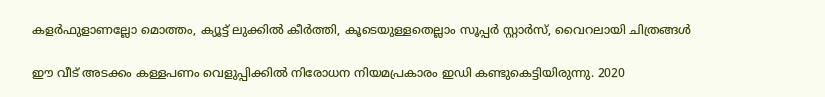കളര്‍ഫുളാണല്ലോ മൊത്തം, ക്യൂട്ട് ലുക്കില്‍ കീര്‍ത്തി, കൂടെയുള്ളതെല്ലാം സൂപ്പര്‍ സ്റ്റാര്‍സ്, വൈറലായി ചിത്രങ്ങള്‍

ഈ വീട് അടക്കം കള്ളപണം വെളുപ്പിക്കില്‍ നിരോധന നിയമപ്രകാരം ഇഡി കണ്ടുകെട്ടിയിരുന്നു. 2020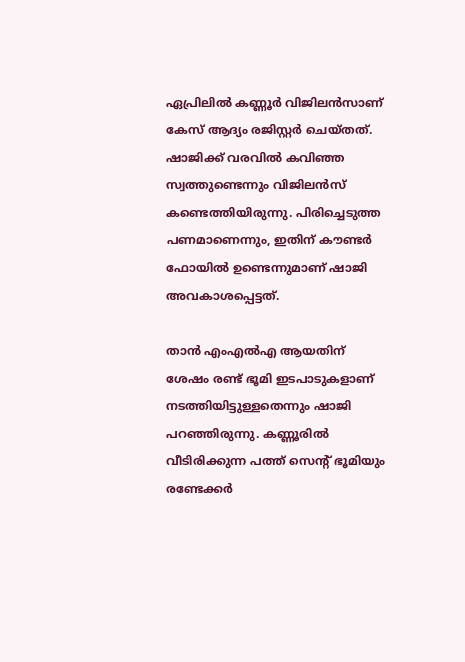ഏപ്രിലില്‍ കണ്ണൂര്‍ വിജിലന്‍സാണ് കേസ് ആദ്യം രജിസ്റ്റര്‍ ചെയ്തത്. ഷാജിക്ക് വരവില്‍ കവിഞ്ഞ സ്വത്തുണ്ടെന്നും വിജിലന്‍സ് കണ്ടെത്തിയിരുന്നു. പിരിച്ചെടുത്ത പണമാണെന്നും, ഇതിന് കൗണ്ടര്‍ ഫോയില്‍ ഉണ്ടെന്നുമാണ് ഷാജി അവകാശപ്പെട്ടത്.

താന്‍ എംഎല്‍എ ആയതിന് ശേഷം രണ്ട് ഭൂമി ഇടപാടുകളാണ് നടത്തിയിട്ടുള്ളതെന്നും ഷാജി പറഞ്ഞിരുന്നു. കണ്ണൂരില്‍ വീടിരിക്കുന്ന പത്ത് സെന്റ് ഭൂമിയും രണ്ടേക്കര്‍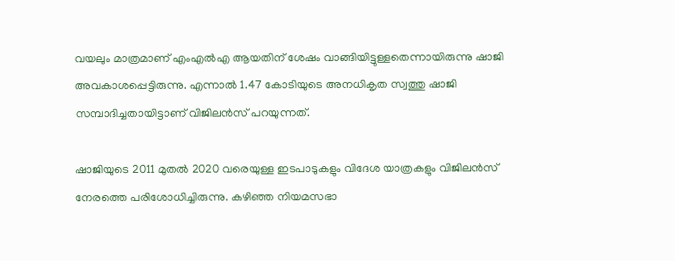വയലും മാത്രമാണ് എംഎല്‍എ ആയതിന് ശേഷം വാങ്ങിയിട്ടുള്ളതെന്നായിരുന്നു ഷാജി അവകാശപ്പെട്ടിരുന്നു. എന്നാല്‍ 1.47 കോടിയുടെ അനധികൃത സ്വത്തു ഷാജി സമ്പാദിച്ചതായിട്ടാണ് വിജിലന്‍സ് പറയുന്നത്.

ഷാജിയുടെ 2011 മുതല്‍ 2020 വരെയുള്ള ഇടപാടുകളും വിദേശ യാത്രകളും വിജിലന്‍സ് നേരത്തെ പരിശോധിച്ചിരുന്നു. കഴിഞ്ഞ നിയമസഭാ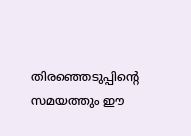തിരഞ്ഞെടുപ്പിന്റെ സമയത്തും ഈ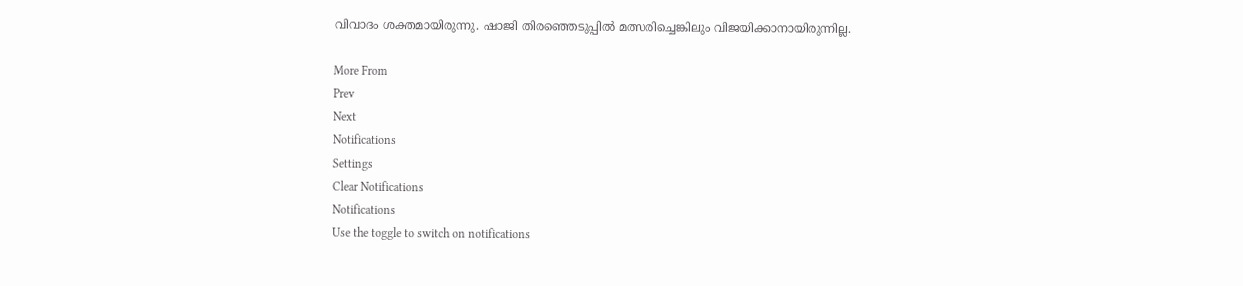വിവാദം ശക്തമായിരുന്നു. ഷാജി തിരഞ്ഞെടുപ്പില്‍ മത്സരിച്ചെങ്കിലും വിജയിക്കാനായിരുന്നില്ല.

More From
Prev
Next
Notifications
Settings
Clear Notifications
Notifications
Use the toggle to switch on notifications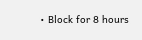• Block for 8 hours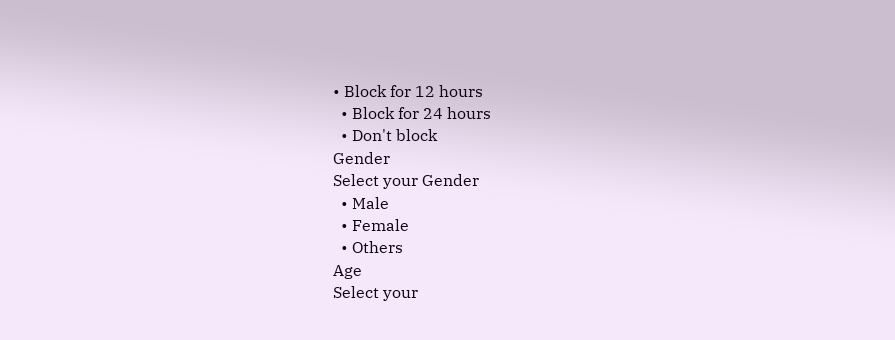• Block for 12 hours
  • Block for 24 hours
  • Don't block
Gender
Select your Gender
  • Male
  • Female
  • Others
Age
Select your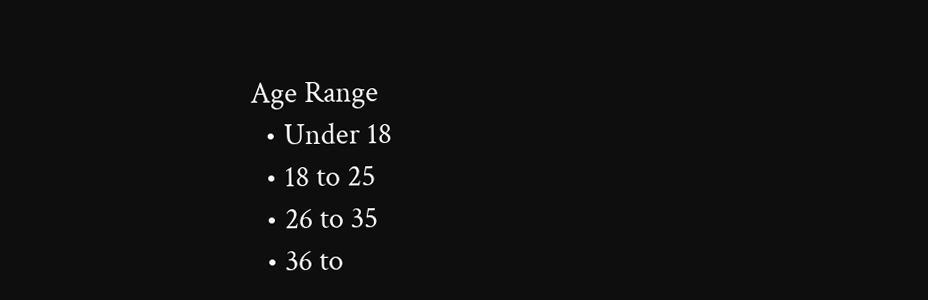Age Range
  • Under 18
  • 18 to 25
  • 26 to 35
  • 36 to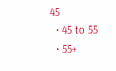45
  • 45 to 55
  • 55+